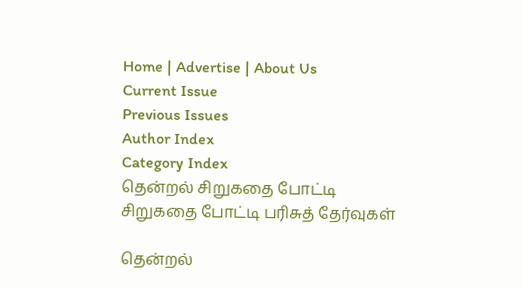Home | Advertise | About Us
Current Issue
Previous Issues
Author Index
Category Index
தென்றல் சிறுகதை போட்டி
சிறுகதை போட்டி பரிசுத் தேர்வுகள்

தென்றல்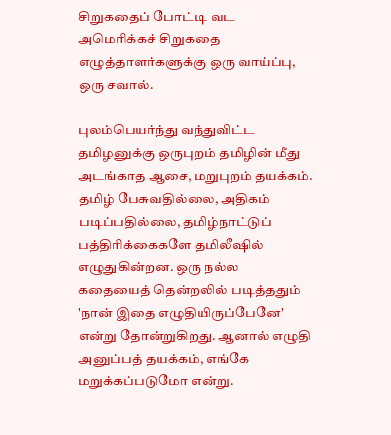சிறுகதைப் போட்டி வட அமெரிக்கச் சிறுகதை எழுத்தாளர்களுக்கு ஒரு வாய்ப்பு, ஒரு சவால்.

புலம்பெயர்ந்து வந்துவிட்ட தமிழனுக்கு ஒருபுறம் தமிழின் மீது அடங்காத ஆசை, மறுபுறம் தயக்கம். தமிழ் பேசுவதில்லை, அதிகம் படிப்பதில்லை, தமிழ்நாட்டுப் பத்திரிக்கைகளே தமிலீஷில் எழுதுகின்றன. ஒரு நல்ல கதையைத் தென்றலில் படித்ததும் 'நான் இதை எழுதியிருப்பேனே' என்று தோன்றுகிறது. ஆனால் எழுதி அனுப்பத் தயக்கம், எங்கே மறுக்கப்படுமோ என்று.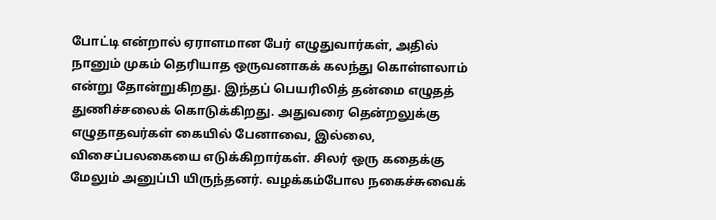போட்டி என்றால் ஏராளமான பேர் எழுதுவார்கள், அதில் நானும் முகம் தெரியாத ஒருவனாகக் கலந்து கொள்ளலாம் என்று தோன்றுகிறது. இந்தப் பெயரிலித் தன்மை எழுதத் துணிச்சலைக் கொடுக்கிறது. அதுவரை தென்றலுக்கு எழுதாதவர்கள் கையில் பேனாவை, இல்லை, விசைப்பலகையை எடுக்கிறார்கள். சிலர் ஒரு கதைக்கு மேலும் அனுப்பி யிருந்தனர். வழக்கம்போல நகைச்சுவைக்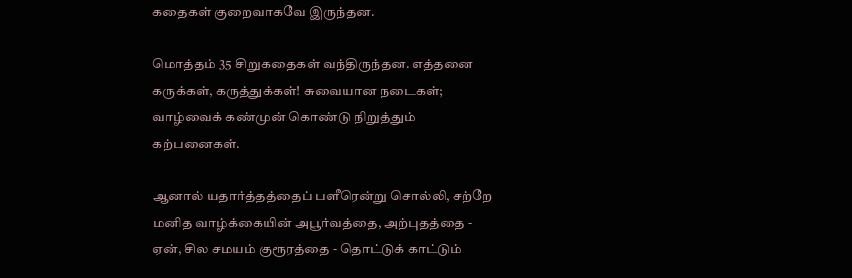கதைகள் குறைவாகவே இருந்தன.

மொத்தம் 35 சிறுகதைகள் வந்திருந்தன. எத்தனை கருக்கள், கருத்துக்கள்! சுவையான நடைகள்; வாழ்வைக் கண்முன் கொண்டு நிறுத்தும் கற்பனைகள்.

ஆனால் யதார்த்தத்தைப் பளீரென்று சொல்லி, சற்றே மனித வாழ்க்கையின் அபூர்வத்தை, அற்புதத்தை - ஏன், சில சமயம் குரூரத்தை - தொட்டுக் காட்டும்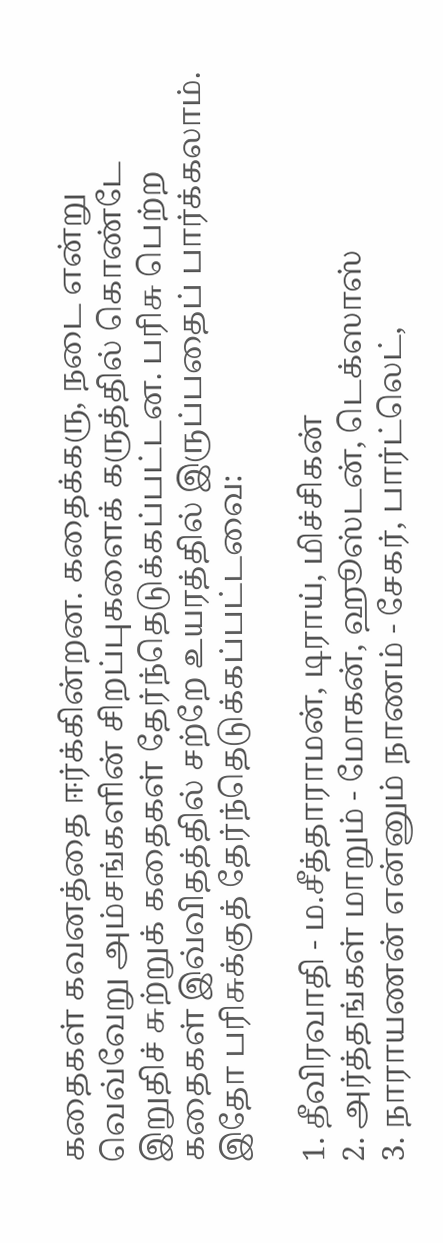கதைகள் கவனத்தை ஈர்க்கின்றன. கதைக்கரு, நடை என்று வெவ்வேறு அம்சங்களின் சிறப்புகளைக் கருத்தில் கொண்டே இறுதிச் சுற்றுக் கதைகள் தேர்ந்தெடுக்கப்பட்டன. பரிசு பெற்ற கதைகள் இவ்விதத்தில் சற்றே உயரத்தில் இருப்பதைப் பார்க்கலாம். இதோ பரிசுக்குத் தேர்ந்தெடுக்கப்பட்டவை:

1. தீவிரவாதி - ம.சீத்தாராமன், டிராய், மிச்சிகன்
2. அர்த்தங்கள் மாறும் - மோகன், ஹூஸ்டன், டெக்ஸாஸ்
3. நாராயணன் என்னும் நாணம் - சேகர், பார்ட்லெட்,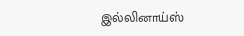இல்லினாய்ஸ்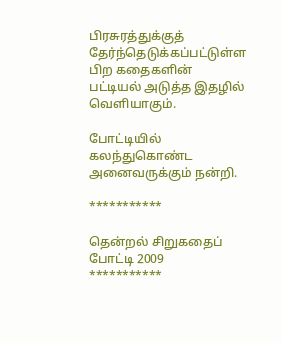பிரசுரத்துக்குத் தேர்ந்தெடுக்கப்பட்டுள்ள பிற கதைகளின் பட்டியல் அடுத்த இதழில் வெளியாகும்.

போட்டியில் கலந்துகொண்ட அனைவருக்கும் நன்றி.

***********

தென்றல் சிறுகதைப் போட்டி 2009
***********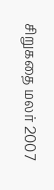சிறுகதை மலர் 2007